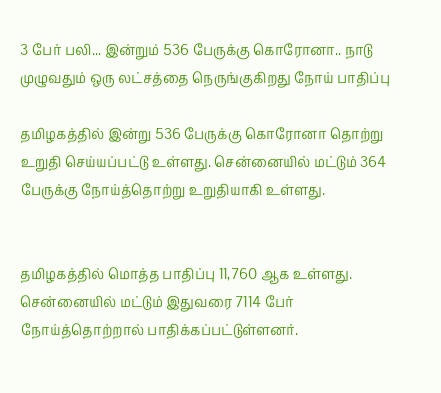3 பேர் பலி... இன்றும் 536 பேருக்கு கொரோனா.. நாடு முழுவதும் ஒரு லட்சத்தை நெருங்குகிறது நோய் பாதிப்பு

தமிழகத்தில் இன்று 536 பேருக்கு கொரோனா தொற்று உறுதி செய்யப்பட்டு உள்ளது. சென்னையில் மட்டும் 364 பேருக்கு நோய்த்தொற்று உறுதியாகி உள்ளது.


தமிழகத்தில் மொத்த பாதிப்பு 11,760 ஆக உள்ளது. சென்னையில் மட்டும் இதுவரை 7114 பேர் நோய்த்தொற்றால் பாதிக்கப்பட்டுள்ளனர்.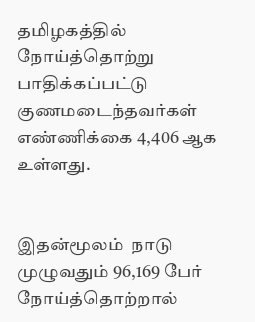தமிழகத்தில் நோய்த்தொற்று பாதிக்கப்பட்டு குணமடைந்தவர்கள் எண்ணிக்கை 4,406 ஆக உள்ளது.


இதன்மூலம்  நாடு முழுவதும் 96,169 பேர் நோய்த்தொற்றால்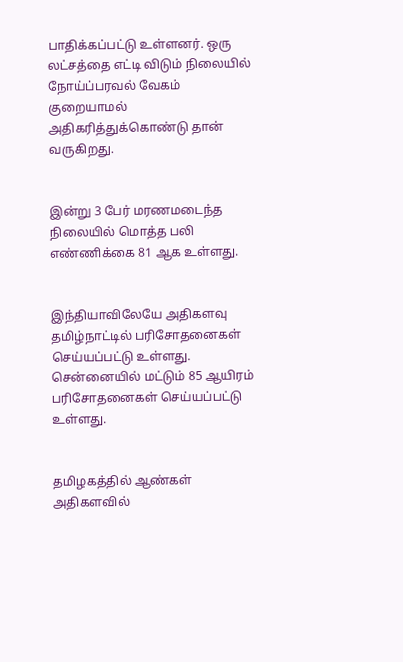பாதிக்கப்பட்டு உள்ளனர். ஒரு லட்சத்தை எட்டி விடும் நிலையில் நோய்ப்பரவல் வேகம் குறையாமல் அதிகரித்துக்கொண்டு தான் வருகிறது.


இன்று 3 பேர் மரணமடைந்த நிலையில் மொத்த பலி எண்ணிக்கை 81 ஆக உள்ளது.


இந்தியாவிலேயே அதிகளவு தமிழ்நாட்டில் பரிசோதனைகள் செய்யப்பட்டு உள்ளது. சென்னையில் மட்டும் 85 ஆயிரம் பரிசோதனைகள் செய்யப்பட்டு உள்ளது.


தமிழகத்தில் ஆண்கள் அதிகளவில்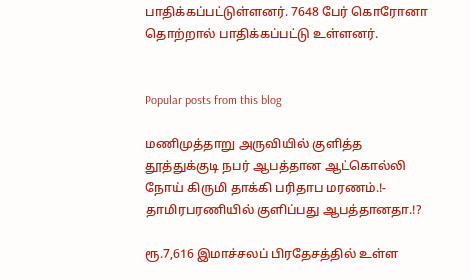பாதிக்கப்பட்டுள்ளனர். 7648 பேர் கொரோனா தொற்றால் பாதிக்கப்பட்டு உள்ளனர்.


Popular posts from this blog

மணிமுத்தாறு அருவியில் குளித்த தூத்துக்குடி நபர் ஆபத்தான ஆட்கொல்லி நோய் கிருமி தாக்கி பரிதாப மரணம்.!- தாமிரபரணியில் குளிப்பது ஆபத்தானதா.!?

ரூ.7,616 இமாச்சலப் பிரதேசத்தில் உள்ள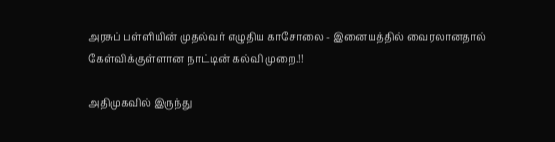அரசுப் பள்ளியின் முதல்வர் எழுதிய காசோலை - இனையத்தில் வைரலானதால் கேள்விக்குள்ளான நாட்டின் கல்வி முறை.!!

அதிமுகவில் இருந்து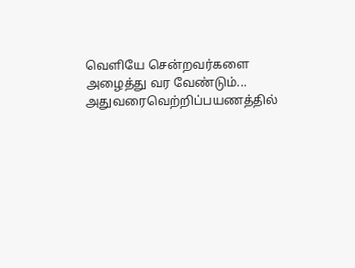வெளியே சென்றவர்களை அழைத்து வர வேண்டும்... அதுவரைவெற்றிப்பயணத்தில்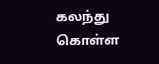கலந்து கொள்ள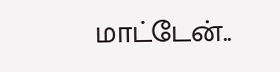மாட்டேன்..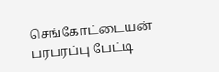செங்கோட்டையன் பரபரப்பு பேட்டி